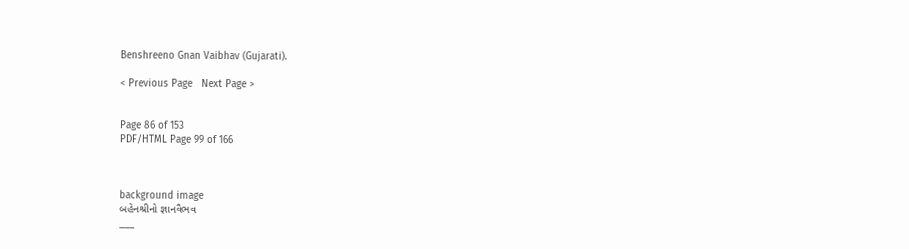Benshreeno Gnan Vaibhav (Gujarati).

< Previous Page   Next Page >


Page 86 of 153
PDF/HTML Page 99 of 166



background image
બહેનશ્રીનો જ્ઞાનવૈભવ
___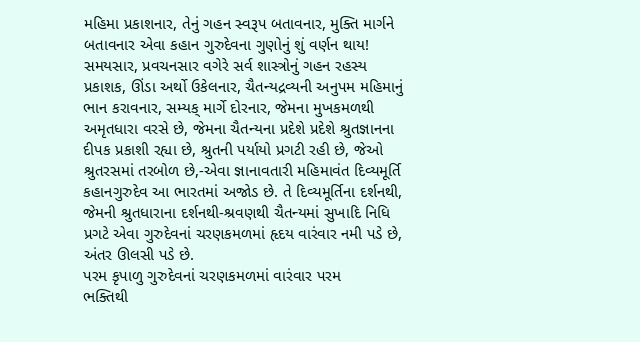મહિમા પ્રકાશનાર, તેનું ગહન સ્વરૂપ બતાવનાર, મુક્તિ માર્ગને
બતાવનાર એવા કહાન ગુરુદેવના ગુણોનું શું વર્ણન થાય!
સમયસાર, પ્રવચનસાર વગેરે સર્વ શાસ્ત્રોનું ગહન રહસ્ય
પ્રકાશક, ઊંડા અર્થો ઉકેલનાર, ચૈતન્યદ્રવ્યની અનુપમ મહિમાનું
ભાન કરાવનાર, સમ્યક્ માર્ગે દોરનાર, જેમના મુખકમળથી
અમૃતધારા વરસે છે, જેમના ચૈતન્યના પ્રદેશે પ્રદેશે શ્રુતજ્ઞાનના
દીપક પ્રકાશી રહ્યા છે, શ્રુતની પર્યાયો પ્રગટી રહી છે, જેઓ
શ્રુતરસમાં તરબોળ છે,-એવા જ્ઞાનાવતારી મહિમાવંત દિવ્યમૂર્તિ
કહાનગુરુદેવ આ ભારતમાં અજોડ છે. તે દિવ્યમૂર્તિના દર્શનથી,
જેમની શ્રુતધારાના દર્શનથી-શ્રવણથી ચૈતન્યમાં સુખાદિ નિધિ
પ્રગટે એવા ગુરુદેવનાં ચરણકમળમાં હૃદય વારંવાર નમી પડે છે,
અંતર ઊલસી પડે છે.
પરમ કૃપાળુ ગુરુદેવનાં ચરણકમળમાં વારંવાર પરમ
ભક્તિથી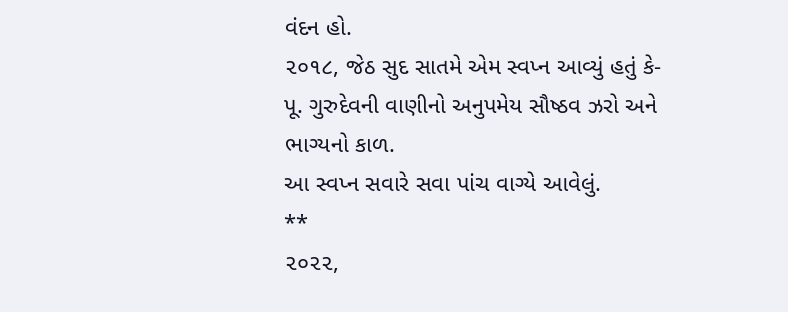વંદન હો.
૨૦૧૮, જેઠ સુદ સાતમે એમ સ્વપ્ન આવ્યું હતું કે-
પૂ. ગુરુદેવની વાણીનો અનુપમેય સૌષ્ઠવ ઝરો અને
ભાગ્યનો કાળ.
આ સ્વપ્ન સવારે સવા પાંચ વાગ્યે આવેલું.
**
૨૦૨૨,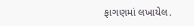ફાગણમાં લખાયેલ.